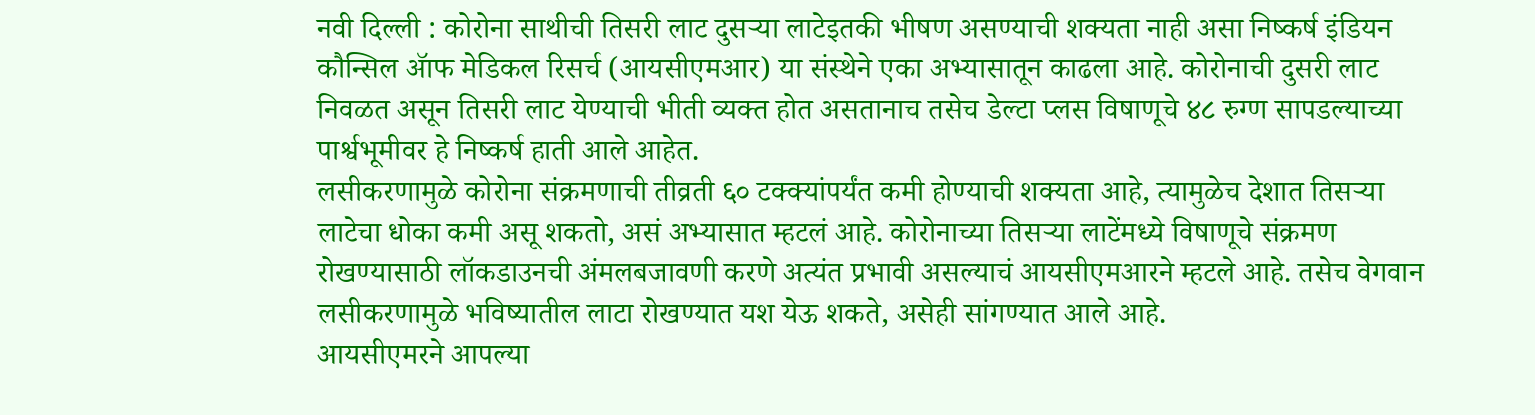नवी दिल्ली : कोरोना साथीची तिसरी लाट दुसऱ्या लाटेइतकी भीषण असण्याची शक्यता नाही असा निष्कर्ष इंडियन कौन्सिल ॲाफ मेडिकल रिसर्च (आयसीएमआर) या संस्थेने एका अभ्यासातून काढला आहे. कोरोनाची दुसरी लाट निवळत असून तिसरी लाट येण्याची भीती व्यक्त होत असतानाच तसेच डेल्टा प्लस विषाणूचे ४८ रुग्ण सापडल्याच्या पार्श्वभूमीवर हे निष्कर्ष हाती आले आहेत.
लसीकरणामुळे कोरोना संक्रमणाची तीव्रती ६० टक्क्यांपर्यंत कमी होण्याची शक्यता आहे, त्यामुळेच देशात तिसऱ्या लाटेचा धोका कमी असू शकतो, असं अभ्यासात म्हटलं आहे. कोरोनाच्या तिसऱ्या लाटेंमध्ये विषाणूचे संक्रमण रोखण्यासाठी लॉकडाउनची अंमलबजावणी करणे अत्यंत प्रभावी असल्याचं आयसीएमआरने म्हटले आहे. तसेच वेगवान लसीकरणामुळे भविष्यातील लाटा रोखण्यात यश येऊ शकते, असेही सांगण्यात आले आहे.
आयसीएमरने आपल्या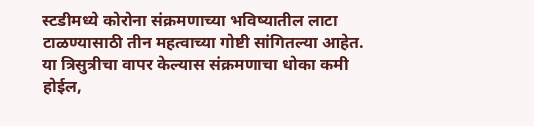स्टडीमध्ये कोरोना संक्रमणाच्या भविष्यातील लाटा टाळण्यासाठी तीन महत्वाच्या गोष्टी सांगितल्या आहेत. या त्रिसुत्रीचा वापर केल्यास संक्रमणाचा धोका कमी होईल,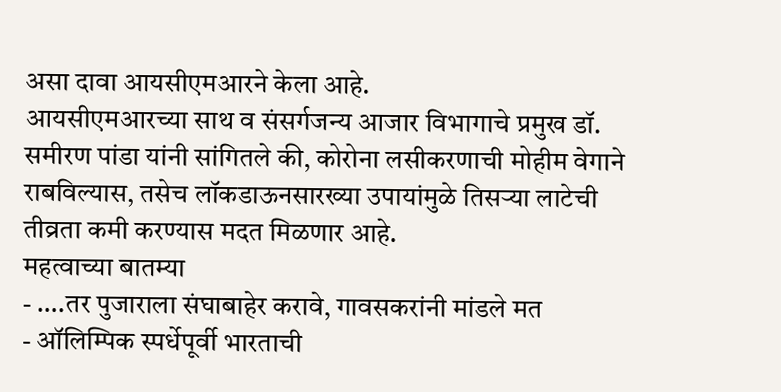असा दावा आयसीएमआरने केला आहे.
आयसीएमआरच्या साथ व संसर्गजन्य आजार विभागाचे प्रमुख डॉ. समीरण पांडा यांनी सांगितले की, कोरोना लसीकरणाची मोहीम वेगाने राबविल्यास, तसेच लॉकडाऊनसारख्या उपायांमुळे तिसऱ्या लाटेची तीव्रता कमी करण्यास मदत मिळणार आहे.
महत्वाच्या बातम्या
- ….तर पुजाराला संघाबाहेर करावे, गावसकरांनी मांडले मत
- ऑलिम्पिक स्पर्धेपूर्वी भारताची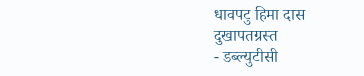धावपटु हिमा दास दुखापतग्रस्त
- डब्ल्युटीसी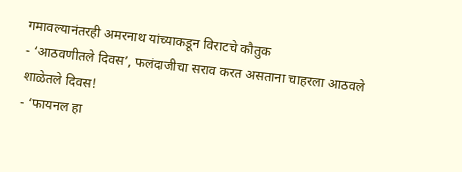गमावल्यानंतरही अमरनाथ यांच्याकडून विराटचे कौतुक
- ‘आठवणीतले दिवस’, फलंदाजीचा सराव करत असताना चाहरला आठवले शाळेतले दिवस!
- ‘फायनल हा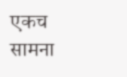एकच सामना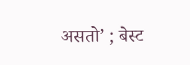असतो’ ; बेस्ट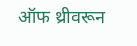ऑफ थ्रीवरून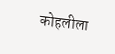कोहलीला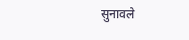सुनावले